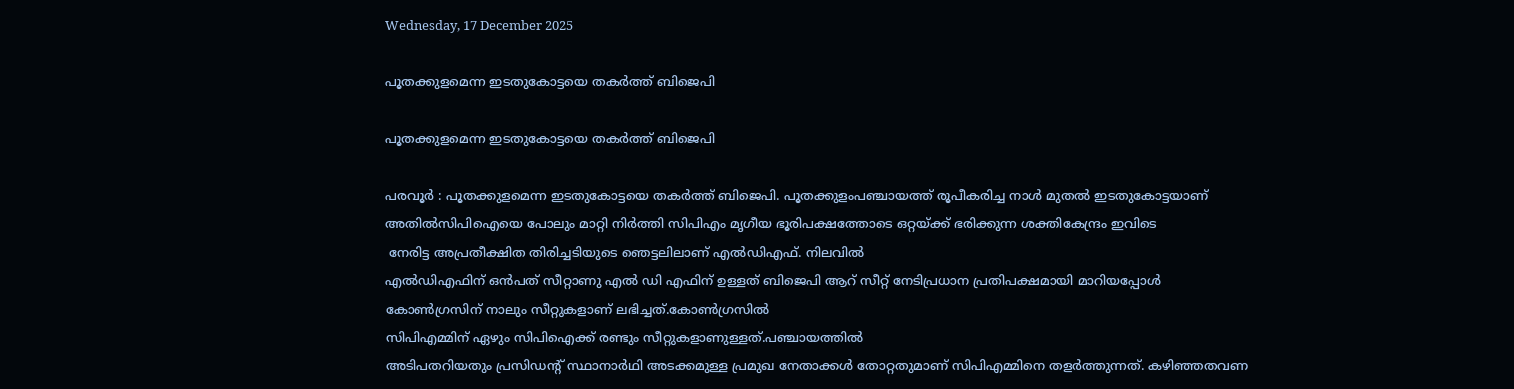Wednesday, 17 December 2025

പൂതക്കുളമെന്ന ഇടതുകോട്ടയെ തകർത്ത് ബിജെപി

പൂതക്കുളമെന്ന ഇടതുകോട്ടയെ തകർത്ത് ബിജെപി

പരവൂർ : പൂതക്കുളമെന്ന ഇടതുകോട്ടയെ തകർത്ത് ബിജെപി. പൂതക്കുളംപഞ്ചായത്ത്‌ രൂപീകരിച്ച നാൾ മുതൽ ഇടതുകോട്ടയാണ് അതിൽസിപിഐയെ പോലും മാറ്റി നിർത്തി സിപിഎം മൃഗീയ ഭൂരിപക്ഷത്തോടെ ഒറ്റയ്ക്ക് ഭരിക്കുന്ന ശക്തികേന്ദ്രം ഇവിടെ
 നേരിട്ട അപ്രതീക്ഷിത തിരിച്ചടിയുടെ ഞെട്ടലിലാണ് എൽഡിഎഫ്. നിലവിൽ
എൽഡിഎഫിന് ഒൻപത് സീറ്റാണു എൽ ഡി എഫിന് ഉള്ളത് ബിജെപി ആറ് സീറ്റ് നേടിപ്രധാന പ്രതിപക്ഷമായി മാറിയപ്പോൾ
കോൺഗ്രസിന് നാലും സീറ്റുകളാണ് ലഭിച്ചത്.കോൺഗ്രസിൽ
സിപിഎമ്മിന് ഏഴും സിപിഐക്ക് രണ്ടും സീറ്റുകളാണുള്ളത്.പഞ്ചായത്തിൽ
അടിപതറിയതും പ്രസിഡന്റ് സ്ഥാനാർഥി അടക്കമുള്ള പ്രമുഖ നേതാക്കൾ തോറ്റതുമാണ് സിപിഎമ്മിനെ തളർത്തുന്നത്. കഴിഞ്ഞതവണ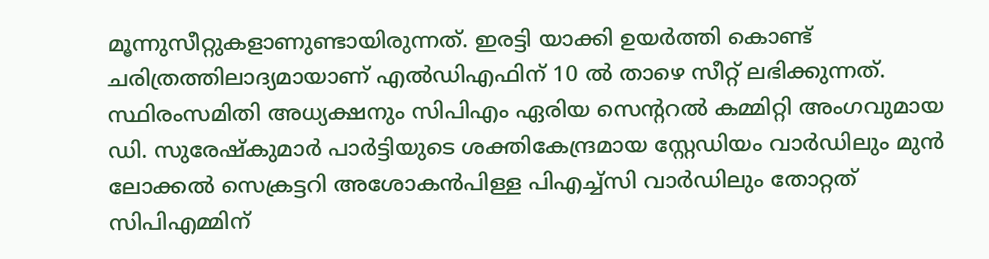മൂന്നുസീറ്റുകളാണുണ്ടായിരുന്നത്. ഇരട്ടി യാക്കി ഉയർത്തി കൊണ്ട്
ചരിത്രത്തിലാദ്യമായാണ് എൽഡിഎഫിന് 10 ൽ താഴെ സീറ്റ് ലഭിക്കുന്നത്. സ്ഥിരംസമിതി അധ്യക്ഷനും സിപിഎം ഏരിയ സെന്ററൽ കമ്മിറ്റി അംഗവുമായ
ഡി. സുരേഷ്കുമാർ പാർട്ടിയുടെ ശക്തികേന്ദ്രമായ സ്റ്റേഡിയം വാർഡിലും മുൻ ലോക്കൽ സെക്രട്ടറി അശോകൻപിള്ള പിഎച്ച്സി വാർഡിലും തോറ്റത് സിപിഎമ്മിന്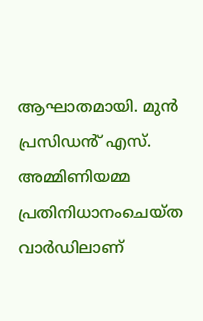ആഘാതമായി. മുൻ പ്രസിഡൻ് എസ്. അമ്മിണിയമ്മ പ്രതിനിധാനംചെയ്ത വാർഡിലാണ്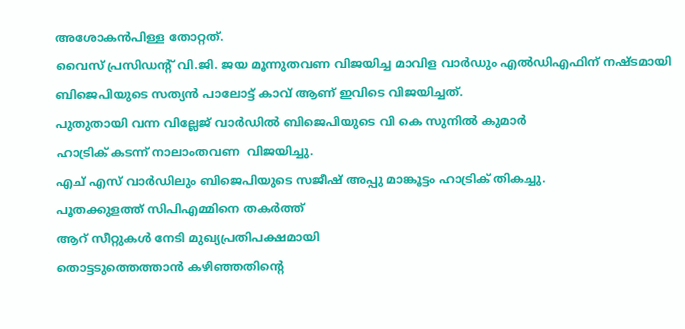അശോകൻപിള്ള തോറ്റത്.
വൈസ് പ്രസിഡന്റ് വി.ജി. ജയ മൂന്നുതവണ വിജയിച്ച മാവിള വാർഡും എൽഡിഎഫിന് നഷ്ടമായി ബിജെപിയുടെ സത്യൻ പാലോട്ട് കാവ് ആണ് ഇവിടെ വിജയിച്ചത്.
പുതുതായി വന്ന വില്ലേജ് വാർഡിൽ ബിജെപിയുടെ വി കെ സുനിൽ കുമാർ
ഹാട്രിക് കടന്ന് നാലാംതവണ  വിജയിച്ചു.
എച് എസ് വാർഡിലും ബിജെപിയുടെ സജീഷ് അപ്പു മാങ്കൂട്ടം ഹാട്രിക് തികച്ചു.
പൂതക്കുളത്ത് സിപിഎമ്മിനെ തകർത്ത്
ആറ് സീറ്റുകൾ നേടി മുഖ്യപ്രതിപക്ഷമായി
തൊട്ടടുത്തെത്താൻ കഴിഞ്ഞതിന്റെ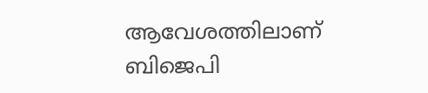ആവേശത്തിലാണ് ബിജെപി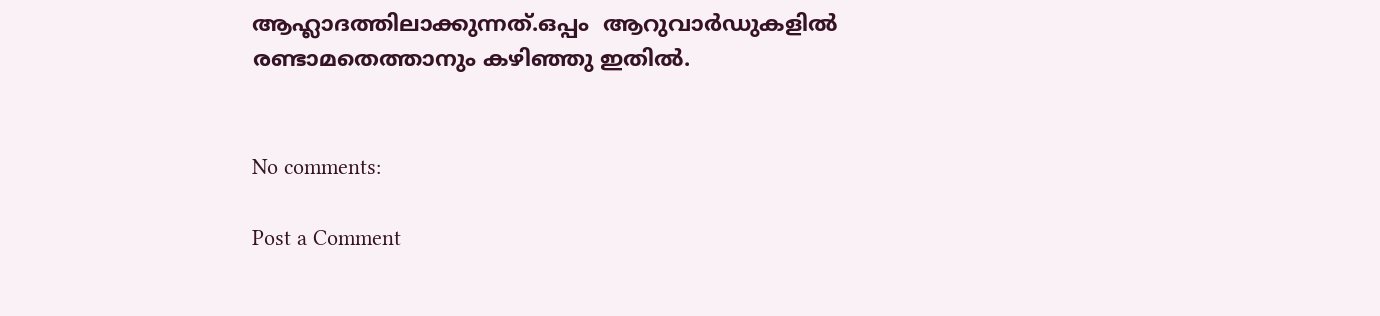ആഹ്ല‌ാദത്തിലാക്കുന്നത്.ഒപ്പം  ആറുവാർഡുകളിൽ രണ്ടാമതെത്താനും കഴിഞ്ഞു ഇതിൽ.


No comments:

Post a Comment